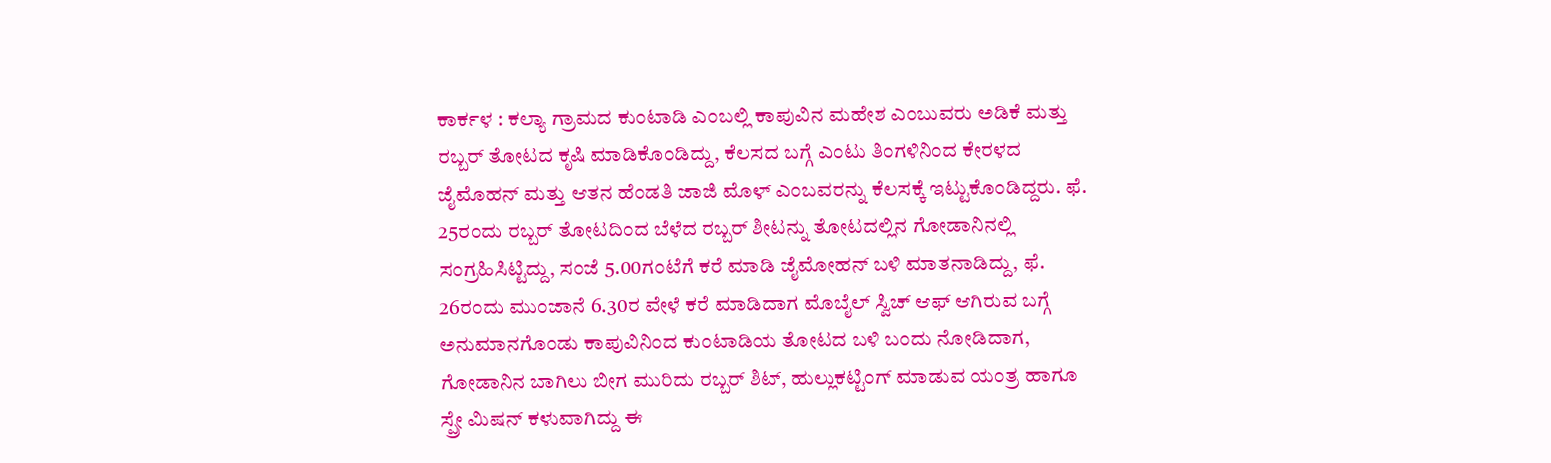ಕಾರ್ಕಳ : ಕಲ್ಯಾ ಗ್ರಾಮದ ಕುಂಟಾಡಿ ಎಂಬಲ್ಲಿ ಕಾಪುವಿನ ಮಹೇಶ ಎಂಬುವರು ಅಡಿಕೆ ಮತ್ತು ರಬ್ಬರ್ ತೋಟದ ಕೃಷಿ ಮಾಡಿಕೊಂಡಿದ್ದು, ಕೆಲಸದ ಬಗ್ಗೆ ಎಂಟು ತಿಂಗಳಿನಿಂದ ಕೇರಳದ ಜೈಮೊಹನ್ ಮತ್ತು ಆತನ ಹೆಂಡತಿ ಜಾಜಿ ಮೊಳ್ ಎಂಬವರನ್ನು ಕೆಲಸಕ್ಕೆ ಇಟ್ಟುಕೊಂಡಿದ್ದರು. ಫೆ. 25ರಂದು ರಬ್ಬರ್ ತೋಟದಿಂದ ಬೆಳೆದ ರಬ್ಬರ್ ಶೀಟನ್ನು ತೋಟದಲ್ಲಿನ ಗೋಡಾನಿನಲ್ಲಿ ಸಂಗ್ರಹಿಸಿಟ್ಟಿದ್ದು, ಸಂಜೆ 5.00ಗಂಟೆಗೆ ಕರೆ ಮಾಡಿ ಜೈಮೋಹನ್ ಬಳಿ ಮಾತನಾಡಿದ್ದು, ಫೆ. 26ರಂದು ಮುಂಜಾನೆ 6.30ರ ವೇಳೆ ಕರೆ ಮಾಡಿದಾಗ ಮೊಬೈಲ್ ಸ್ವಿಚ್ ಆಫ್ ಆಗಿರುವ ಬಗ್ಗೆ ಅನುಮಾನಗೊಂಡು ಕಾಪುವಿನಿಂದ ಕುಂಟಾಡಿಯ ತೋಟದ ಬಳಿ ಬಂದು ನೋಡಿದಾಗ, ಗೋಡಾನಿನ ಬಾಗಿಲು ಬೀಗ ಮುರಿದು ರಬ್ಬರ್ ಶಿಟ್, ಹುಲ್ಲುಕಟ್ಟಿಂಗ್ ಮಾಡುವ ಯಂತ್ರ ಹಾಗೂ ಸ್ಪ್ರೇ ಮಿಷನ್ ಕಳುವಾಗಿದ್ದು ಈ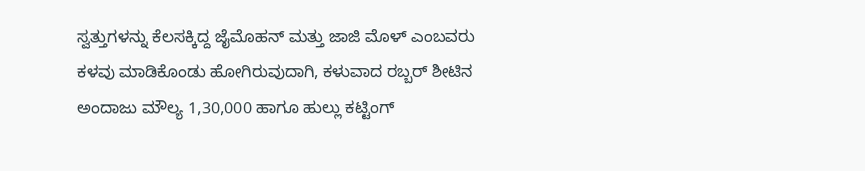ಸ್ವತ್ತುಗಳನ್ನು ಕೆಲಸಕ್ಕಿದ್ದ ಜೈಮೊಹನ್ ಮತ್ತು ಜಾಜಿ ಮೊಳ್ ಎಂಬವರು ಕಳವು ಮಾಡಿಕೊಂಡು ಹೋಗಿರುವುದಾಗಿ, ಕಳುವಾದ ರಬ್ಬರ್ ಶೀಟಿನ ಅಂದಾಜು ಮೌಲ್ಯ 1,30,000 ಹಾಗೂ ಹುಲ್ಲು ಕಟ್ಟಿಂಗ್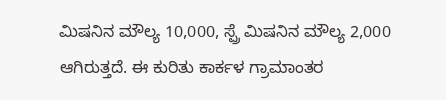ಮಿಷನಿನ ಮೌಲ್ಯ 10,000, ಸ್ಪ್ರೆ ಮಿಷನಿನ ಮೌಲ್ಯ 2,000 ಆಗಿರುತ್ತದೆ. ಈ ಕುರಿತು ಕಾರ್ಕಳ ಗ್ರಾಮಾಂತರ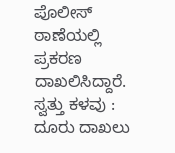ಪೊಲೀಸ್ ಠಾಣೆಯಲ್ಲಿ ಪ್ರಕರಣ ದಾಖಲಿಸಿದ್ದಾರೆ.
ಸ್ವತ್ತು ಕಳವು : ದೂರು ದಾಖಲು